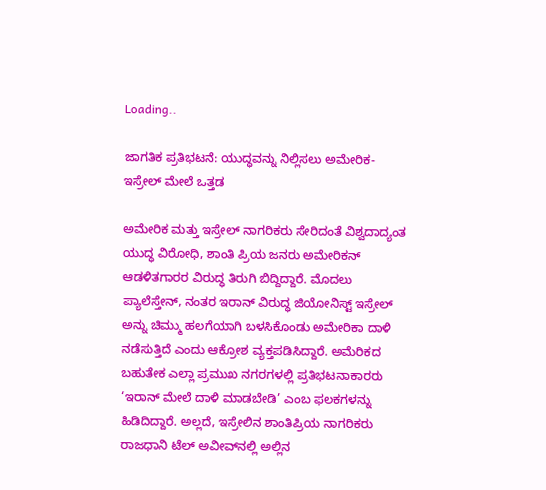Loading..

ಜಾಗತಿಕ ಪ್ರತಿಭಟನೆ: ಯುದ್ಧವನ್ನು ನಿಲ್ಲಿಸಲು ಅಮೇರಿಕ-ಇಸ್ರೇಲ್ ಮೇಲೆ ಒತ್ತಡ

ಅಮೇರಿಕ ಮತ್ತು ಇಸ್ರೇಲ್ ನಾಗರಿಕರು ಸೇರಿದಂತೆ ವಿಶ್ವದಾದ್ಯಂತ ಯುದ್ಧ ವಿರೋಧಿ, ಶಾಂತಿ ಪ್ರಿಯ ಜನರು ಅಮೇರಿಕನ್ ಆಡಳಿತಗಾರರ ವಿರುದ್ಧ ತಿರುಗಿ ಬಿದ್ದಿದ್ದಾರೆ. ಮೊದಲು ಪ್ಯಾಲೆಸ್ತೇನ್, ನಂತರ ಇರಾನ್ ವಿರುದ್ಧ ಜಿಯೋನಿಸ್ಟ್ ಇಸ್ರೇಲ್ ಅನ್ನು ಚಿಮ್ಮು ಹಲಗೆಯಾಗಿ ಬಳಸಿಕೊಂಡು ಅಮೇರಿಕಾ ದಾಳಿ ನಡೆಸುತ್ತಿದೆ ಎಂದು ಆಕ್ರೋಶ ವ್ಯಕ್ತಪಡಿಸಿದ್ದಾರೆ. ಅಮೆರಿಕದ ಬಹುತೇಕ ಎಲ್ಲಾ ಪ್ರಮುಖ ನಗರಗಳಲ್ಲಿ ಪ್ರತಿಭಟನಾಕಾರರು ‘ಇರಾನ್ ಮೇಲೆ ದಾಳಿ ಮಾಡಬೇಡಿ’ ಎಂಬ ಫಲಕಗಳನ್ನು ಹಿಡಿದಿದ್ದಾರೆ. ಅಲ್ಲದೆ, ಇಸ್ರೇಲಿನ ಶಾಂತಿಪ್ರಿಯ ನಾಗರಿಕರು ರಾಜಧಾನಿ ಟೆಲ್ ಅವೀವ್‌ನಲ್ಲಿ ಅಲ್ಲಿನ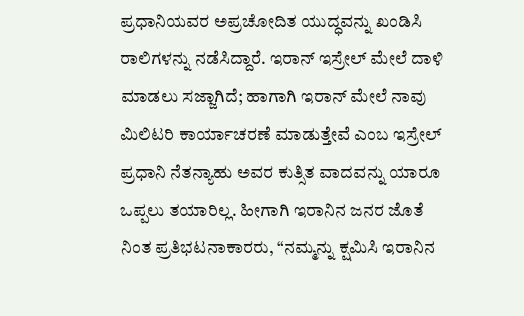ಪ್ರಧಾನಿಯವರ ಅಪ್ರಚೋದಿತ ಯುದ್ಧವನ್ನು ಖಂಡಿಸಿ ರಾಲಿಗಳನ್ನು ನಡೆಸಿದ್ದಾರೆ. ಇರಾನ್ ಇಸ್ರೇಲ್ ಮೇಲೆ ದಾಳಿ ಮಾಡಲು ಸಜ್ಜಾಗಿದೆ; ಹಾಗಾಗಿ ಇರಾನ್ ಮೇಲೆ ನಾವು ಮಿಲಿಟರಿ ಕಾರ್ಯಾಚರಣೆ ಮಾಡುತ್ತೇವೆ ಎಂಬ ಇಸ್ರೇಲ್ ಪ್ರಧಾನಿ ನೆತನ್ಯಾಹು ಅವರ ಕುತ್ಸಿತ ವಾದವನ್ನು ಯಾರೂ ಒಪ್ಪಲು ತಯಾರಿಲ್ಲ. ಹೀಗಾಗಿ ಇರಾನಿನ ಜನರ ಜೊತೆ ನಿಂತ ಪ್ರತಿಭಟನಾಕಾರರು, “ನಮ್ಮನ್ನು ಕ್ಷಮಿಸಿ ಇರಾನಿನ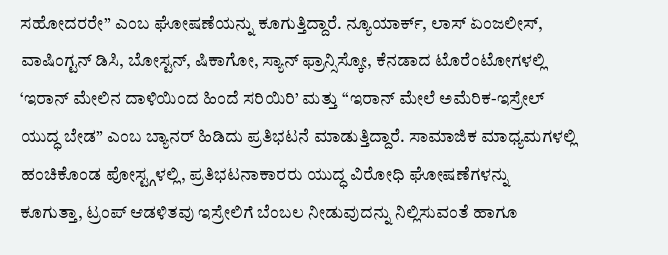ಸಹೋದರರೇ” ಎಂಬ ಘೋಷಣೆಯನ್ನು ಕೂಗುತ್ತಿದ್ದಾರೆ. ನ್ಯೂಯಾರ್ಕ್, ಲಾಸ್ ಏಂಜಲೀಸ್, ವಾಷಿಂಗ್ಟನ್ ಡಿಸಿ, ಬೋಸ್ಟನ್, ಷಿಕಾಗೋ, ಸ್ಯಾನ್ ಫ್ರಾನ್ಸಿಸ್ಕೋ, ಕೆನಡಾದ ಟೊರೆಂಟೋಗಳಲ್ಲಿ ‘ಇರಾನ್ ಮೇಲಿನ ದಾಳಿಯಿಂದ ಹಿಂದೆ ಸರಿಯಿರಿ’ ಮತ್ತು “ಇರಾನ್ ಮೇಲೆ ಅಮೆರಿಕ-ಇಸ್ರೇಲ್ ಯುದ್ಧ ಬೇಡ” ಎಂಬ ಬ್ಯಾನರ್ ಹಿಡಿದು ಪ್ರತಿಭಟನೆ ಮಾಡುತ್ತಿದ್ದಾರೆ. ಸಾಮಾಜಿಕ ಮಾಧ್ಯಮಗಳಲ್ಲಿ ಹಂಚಿಕೊಂಡ ಪೋಸ್ಟ್ಗಳಲ್ಲಿ, ಪ್ರತಿಭಟನಾಕಾರರು ಯುದ್ಧ ವಿರೋಧಿ ಘೋಷಣೆಗಳನ್ನು ಕೂಗುತ್ತಾ, ಟ್ರಂಪ್ ಆಡಳಿತವು ಇಸ್ರೇಲಿಗೆ ಬೆಂಬಲ ನೀಡುವುದನ್ನು ನಿಲ್ಲಿಸುವಂತೆ ಹಾಗೂ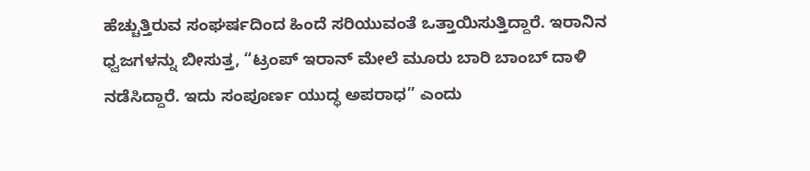ಹೆಚ್ಚುತ್ತಿರುವ ಸಂಘರ್ಷದಿಂದ ಹಿಂದೆ ಸರಿಯುವಂತೆ ಒತ್ತಾಯಿಸುತ್ತಿದ್ದಾರೆ. ಇರಾನಿನ ಧ್ವಜಗಳನ್ನು ಬೀಸುತ್ತ, “ಟ್ರಂಪ್ ಇರಾನ್ ಮೇಲೆ ಮೂರು ಬಾರಿ ಬಾಂಬ್ ದಾಳಿ ನಡೆಸಿದ್ದಾರೆ. ಇದು ಸಂಪೂರ್ಣ ಯುದ್ಧ ಅಪರಾಧ” ಎಂದು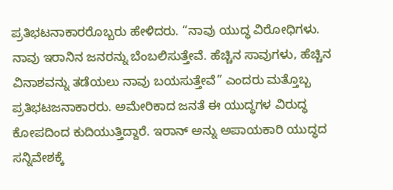ಪ್ರತಿಭಟನಾಕಾರರೊಬ್ಬರು ಹೇಳಿದರು. “ನಾವು ಯುದ್ಧ ವಿರೋಧಿಗಳು. ನಾವು ಇರಾನಿನ ಜನರನ್ನು ಬೆಂಬಲಿಸುತ್ತೇವೆ. ಹೆಚ್ಚಿನ ಸಾವುಗಳು, ಹೆಚ್ಚಿನ ವಿನಾಶವನ್ನು ತಡೆಯಲು ನಾವು ಬಯಸುತ್ತೇವೆ” ಎಂದರು ಮತ್ತೊಬ್ಬ ಪ್ರತಿಭಟಜನಾಕಾರರು. ಅಮೇರಿಕಾದ ಜನತೆ ಈ ಯುದ್ಧಗಳ ವಿರುದ್ಧ ಕೋಪದಿಂದ ಕುದಿಯುತ್ತಿದ್ದಾರೆ. ಇರಾನ್ ಅನ್ನು ಅಪಾಯಕಾರಿ ಯುದ್ಧದ ಸನ್ನಿವೇಶಕ್ಕೆ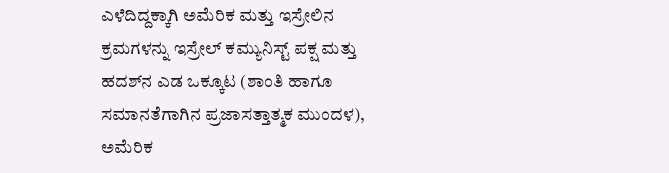ಎಳೆದಿದ್ದಕ್ಕಾಗಿ ಅಮೆರಿಕ ಮತ್ತು ಇಸ್ರೇಲಿನ ಕ್ರಮಗಳನ್ನು ಇಸ್ರೇಲ್ ಕಮ್ಯುನಿಸ್ಟ್ ಪಕ್ಷ ಮತ್ತು ಹದಶ್‌ನ ಎಡ ಒಕ್ಕೂಟ (ಶಾಂತಿ ಹಾಗೂ ಸಮಾನತೆಗಾಗಿನ ಪ್ರಜಾಸತ್ತಾತ್ಮಕ ಮುಂದಳ), ಅಮೆರಿಕ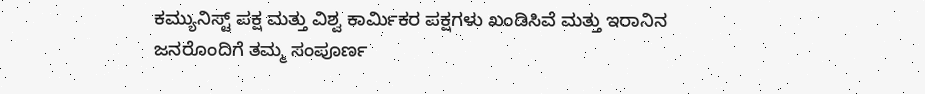ಕಮ್ಯುನಿಸ್ಟ್ ಪಕ್ಷ ಮತ್ತು ವಿಶ್ವ ಕಾರ್ಮಿಕರ ಪಕ್ಷಗಳು ಖಂಡಿಸಿವೆ ಮತ್ತು ಇರಾನಿನ ಜನರೊಂದಿಗೆ ತಮ್ಮ ಸಂಪೂರ್ಣ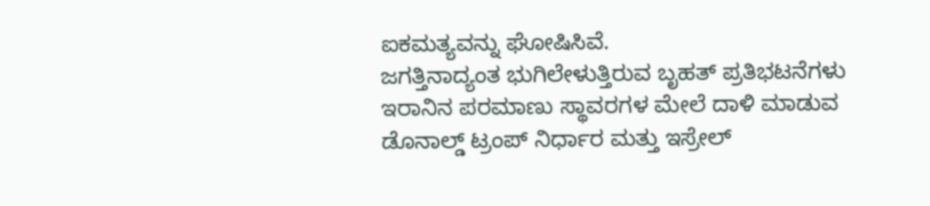ಐಕಮತ್ಯವನ್ನು ಘೋಷಿಸಿವೆ.
ಜಗತ್ತಿನಾದ್ಯಂತ ಭುಗಿಲೇಳುತ್ತಿರುವ ಬೃಹತ್ ಪ್ರತಿಭಟನೆಗಳು
ಇರಾನಿನ ಪರಮಾಣು ಸ್ಥಾವರಗಳ ಮೇಲೆ ದಾಳಿ ಮಾಡುವ ಡೊನಾಲ್ಡ್ ಟ್ರಂಪ್ ನಿರ್ಧಾರ ಮತ್ತು ಇಸ್ರೇಲ್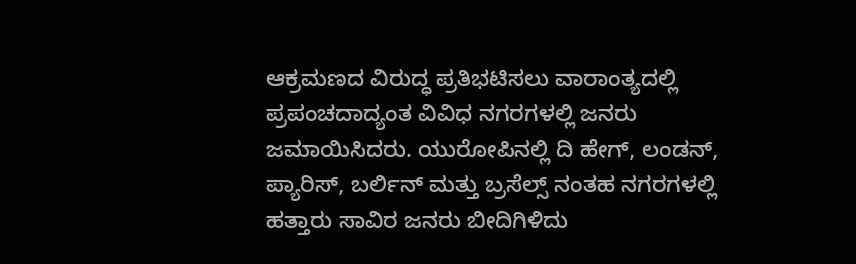ಆಕ್ರಮಣದ ವಿರುದ್ಧ ಪ್ರತಿಭಟಿಸಲು ವಾರಾಂತ್ಯದಲ್ಲಿ ಪ್ರಪಂಚದಾದ್ಯಂತ ವಿವಿಧ ನಗರಗಳಲ್ಲಿ ಜನರು ಜಮಾಯಿಸಿದರು. ಯುರೋಪಿನಲ್ಲಿ ದಿ ಹೇಗ್, ಲಂಡನ್, ಪ್ಯಾರಿಸ್, ಬರ್ಲಿನ್ ಮತ್ತು ಬ್ರಸೆಲ್ಸ್ ನಂತಹ ನಗರಗಳಲ್ಲಿ ಹತ್ತಾರು ಸಾವಿರ ಜನರು ಬೀದಿಗಿಳಿದು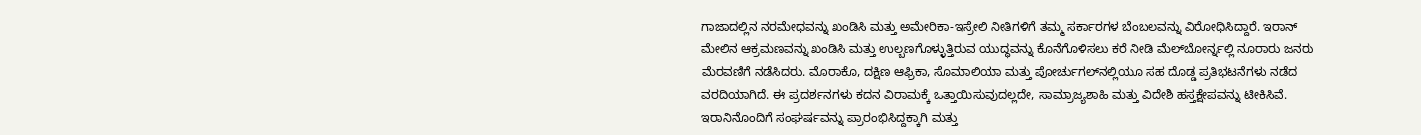ಗಾಜಾದಲ್ಲಿನ ನರಮೇಧವನ್ನು ಖಂಡಿಸಿ ಮತ್ತು ಅಮೇರಿಕಾ-ಇಸ್ರೇಲಿ ನೀತಿಗಳಿಗೆ ತಮ್ಮ ಸರ್ಕಾರಗಳ ಬೆಂಬಲವನ್ನು ವಿರೋಧಿಸಿದ್ದಾರೆ. ಇರಾನ್ ಮೇಲಿನ ಆಕ್ರಮಣವನ್ನು ಖಂಡಿಸಿ ಮತ್ತು ಉಲ್ಬಣಗೊಳ್ಳುತ್ತಿರುವ ಯುದ್ಧವನ್ನು ಕೊನೆಗೊಳಿಸಲು ಕರೆ ನೀಡಿ ಮೆಲ್‌ಬೋರ್ನ್ನಲ್ಲಿ ನೂರಾರು ಜನರು ಮೆರವಣಿಗೆ ನಡೆಸಿದರು. ಮೊರಾಕೊ, ದಕ್ಷಿಣ ಆಫ್ರಿಕಾ, ಸೊಮಾಲಿಯಾ ಮತ್ತು ಪೋರ್ಚುಗಲ್‌ನಲ್ಲಿಯೂ ಸಹ ದೊಡ್ಡ ಪ್ರತಿಭಟನೆಗಳು ನಡೆದ ವರದಿಯಾಗಿದೆ. ಈ ಪ್ರದರ್ಶನಗಳು ಕದನ ವಿರಾಮಕ್ಕೆ ಒತ್ತಾಯಿಸುವುದಲ್ಲದೇ, ಸಾಮ್ರಾಜ್ಯಶಾಹಿ ಮತ್ತು ವಿದೇಶಿ ಹಸ್ತಕ್ಷೇಪವನ್ನು ಟೀಕಿಸಿವೆ. ಇರಾನಿನೊಂದಿಗೆ ಸಂಘರ್ಷವನ್ನು ಪ್ರಾರಂಭಿಸಿದ್ದಕ್ಕಾಗಿ ಮತ್ತು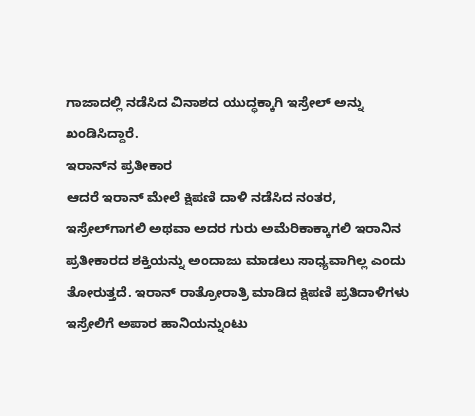ಗಾಜಾದಲ್ಲಿ ನಡೆಸಿದ ವಿನಾಶದ ಯುದ್ಧಕ್ಕಾಗಿ ಇಸ್ರೇಲ್ ಅನ್ನು ಖಂಡಿಸಿದ್ದಾರೆ.
ಇರಾನ್‌ನ ಪ್ರತೀಕಾರ
ಆದರೆ ಇರಾನ್ ಮೇಲೆ ಕ್ಷಿಪಣಿ ದಾಳಿ ನಡೆಸಿದ ನಂತರ, ಇಸ್ರೇಲ್‌ಗಾಗಲಿ ಅಥವಾ ಅದರ ಗುರು ಅಮೆರಿಕಾಕ್ಕಾಗಲಿ ಇರಾನಿನ ಪ್ರತೀಕಾರದ ಶಕ್ತಿಯನ್ನು ಅಂದಾಜು ಮಾಡಲು ಸಾಧ್ಯವಾಗಿಲ್ಲ ಎಂದು ತೋರುತ್ತದೆ. ಇರಾನ್ ರಾತ್ರೋರಾತ್ರಿ ಮಾಡಿದ ಕ್ಷಿಪಣಿ ಪ್ರತಿದಾಳಿಗಳು ಇಸ್ರೇಲಿಗೆ ಅಪಾರ ಹಾನಿಯನ್ನುಂಟು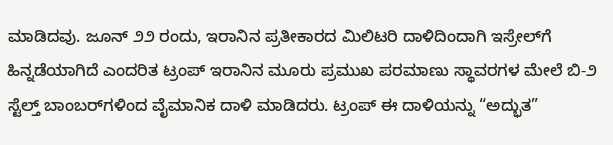ಮಾಡಿದವು. ಜೂನ್ ೨೨ ರಂದು, ಇರಾನಿನ ಪ್ರತೀಕಾರದ ಮಿಲಿಟರಿ ದಾಳಿದಿಂದಾಗಿ ಇಸ್ರೇಲ್‌ಗೆ ಹಿನ್ನಡೆಯಾಗಿದೆ ಎಂದರಿತ ಟ್ರಂಪ್ ಇರಾನಿನ ಮೂರು ಪ್ರಮುಖ ಪರಮಾಣು ಸ್ಥಾವರಗಳ ಮೇಲೆ ಬಿ-೨ ಸ್ಟೆಲ್ತ್ ಬಾಂಬರ್‌ಗಳಿಂದ ವೈಮಾನಿಕ ದಾಳಿ ಮಾಡಿದರು. ಟ್ರಂಪ್ ಈ ದಾಳಿಯನ್ನು “ಅದ್ಭುತ”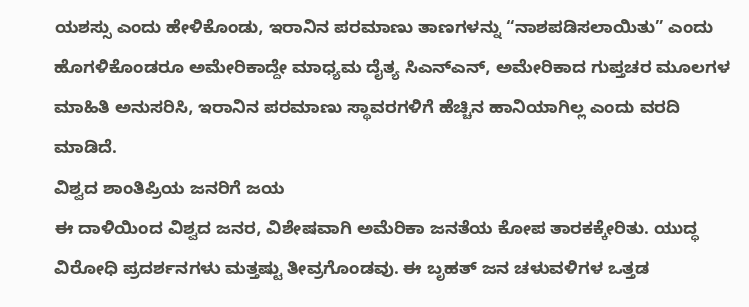ಯಶಸ್ಸು ಎಂದು ಹೇಳಿಕೊಂಡು, ಇರಾನಿನ ಪರಮಾಣು ತಾಣಗಳನ್ನು “ನಾಶಪಡಿಸಲಾಯಿತು” ಎಂದು ಹೊಗಳಿಕೊಂಡರೂ ಅಮೇರಿಕಾದ್ದೇ ಮಾಧ್ಯಮ ದೈತ್ಯ ಸಿಎನ್‌ಎನ್, ಅಮೇರಿಕಾದ ಗುಪ್ತಚರ ಮೂಲಗಳ ಮಾಹಿತಿ ಅನುಸರಿಸಿ, ಇರಾನಿನ ಪರಮಾಣು ಸ್ಥಾವರಗಳಿಗೆ ಹೆಚ್ಚಿನ ಹಾನಿಯಾಗಿಲ್ಲ ಎಂದು ವರದಿ ಮಾಡಿದೆ.
ವಿಶ್ವದ ಶಾಂತಿಪ್ರಿಯ ಜನರಿಗೆ ಜಯ
ಈ ದಾಳಿಯಿಂದ ವಿಶ್ವದ ಜನರ, ವಿಶೇಷವಾಗಿ ಅಮೆರಿಕಾ ಜನತೆಯ ಕೋಪ ತಾರಕಕ್ಕೇರಿತು. ಯುದ್ಧ ವಿರೋಧಿ ಪ್ರದರ್ಶನಗಳು ಮತ್ತಷ್ಟು ತೀವ್ರಗೊಂಡವು. ಈ ಬೃಹತ್ ಜನ ಚಳುವಳಿಗಳ ಒತ್ತಡ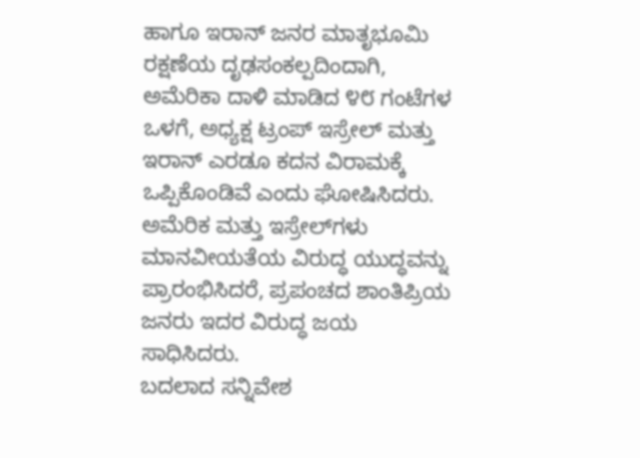ಹಾಗೂ ಇರಾನ್ ಜನರ ಮಾತೃಭೂಮಿ ರಕ್ಷಣೆಯ ದೃಢಸಂಕಲ್ಪದಿಂದಾಗಿ, ಅಮೆರಿಕಾ ದಾಳಿ ಮಾಡಿದ ೪೮ ಗಂಟೆಗಳ ಒಳಗೆ, ಅಧ್ಯಕ್ಷ ಟ್ರಂಪ್ ಇಸ್ರೇಲ್ ಮತ್ತು ಇರಾನ್ ಎರಡೂ ಕದನ ವಿರಾಮಕ್ಕೆ ಒಪ್ಪಿಕೊಂಡಿವೆ ಎಂದು ಘೋಷಿಸಿದರು. ಅಮೆರಿಕ ಮತ್ತು ಇಸ್ರೇಲ್‌ಗಳು ಮಾನವೀಯತೆಯ ವಿರುದ್ಧ ಯುದ್ಧವನ್ನು ಪ್ರಾರಂಭಿಸಿದರೆ, ಪ್ರಪಂಚದ ಶಾಂತಿಪ್ರಿಯ ಜನರು ಇದರ ವಿರುದ್ಧ ಜಯ ಸಾಧಿಸಿದರು.
ಬದಲಾದ ಸನ್ನಿವೇಶ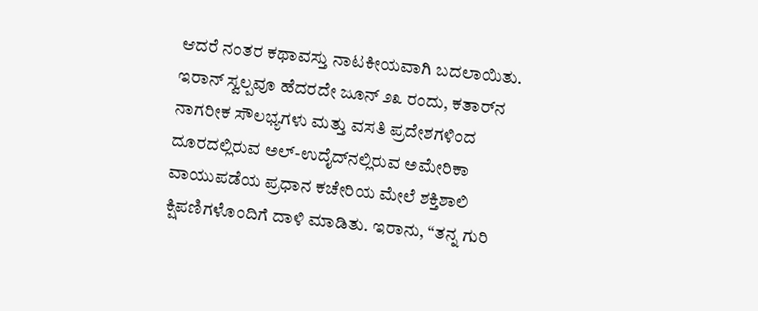ಆದರೆ ನಂತರ ಕಥಾವಸ್ತು ನಾಟಕೀಯವಾಗಿ ಬದಲಾಯಿತು. ಇರಾನ್ ಸ್ವಲ್ಪವೂ ಹೆದರದೇ ಜೂನ್ ೨೩ ರಂದು, ಕತಾರ್‌ನ ನಾಗರೀಕ ಸೌಲಭ್ಯಗಳು ಮತ್ತು ವಸತಿ ಪ್ರದೇಶಗಳಿಂದ ದೂರದಲ್ಲಿರುವ ಅಲ್-ಉದೈದ್‌ನಲ್ಲಿರುವ ಅಮೇರಿಕಾ ವಾಯುಪಡೆಯ ಪ್ರಧಾನ ಕಚೇರಿಯ ಮೇಲೆ ಶಕ್ತಿಶಾಲಿ ಕ್ಷಿಪಣಿಗಳೊಂದಿಗೆ ದಾಳಿ ಮಾಡಿತು. ಇರಾನು, “ತನ್ನ ಗುರಿ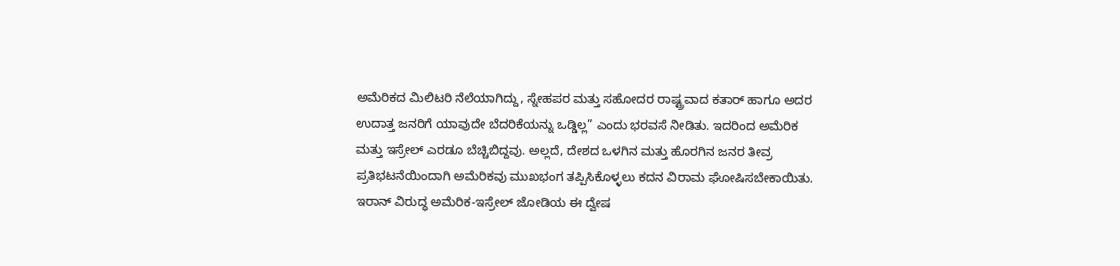ಅಮೆರಿಕದ ಮಿಲಿಟರಿ ನೆಲೆಯಾಗಿದ್ದು, ಸ್ನೇಹಪರ ಮತ್ತು ಸಹೋದರ ರಾಷ್ಟ್ರವಾದ ಕತಾರ್ ಹಾಗೂ ಅದರ ಉದಾತ್ತ ಜನರಿಗೆ ಯಾವುದೇ ಬೆದರಿಕೆಯನ್ನು ಒಡ್ಡಿಲ್ಲ” ಎಂದು ಭರವಸೆ ನೀಡಿತು. ಇದರಿಂದ ಅಮೆರಿಕ ಮತ್ತು ಇಸ್ರೇಲ್ ಎರಡೂ ಬೆಚ್ಚಿಬಿದ್ದವು. ಅಲ್ಲದೆ, ದೇಶದ ಒಳಗಿನ ಮತ್ತು ಹೊರಗಿನ ಜನರ ತೀವ್ರ ಪ್ರತಿಭಟನೆಯಿಂದಾಗಿ ಅಮೆರಿಕವು ಮುಖಭಂಗ ತಪ್ಪಿಸಿಕೊಳ್ಳಲು ಕದನ ವಿರಾಮ ಘೋಷಿಸಬೇಕಾಯಿತು.
ಇರಾನ್ ವಿರುದ್ಧ ಅಮೆರಿಕ-ಇಸ್ರೇಲ್ ಜೋಡಿಯ ಈ ದ್ವೇಷ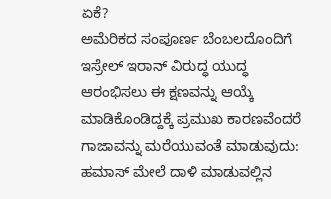ಏಕೆ?
ಅಮೆರಿಕದ ಸಂಪೂರ್ಣ ಬೆಂಬಲದೊಂದಿಗೆ ಇಸ್ರೇಲ್ ಇರಾನ್ ವಿರುದ್ಧ ಯುದ್ಧ ಆರಂಭಿಸಲು ಈ ಕ್ಷಣವನ್ನು ಆಯ್ಕೆ ಮಾಡಿಕೊಂಡಿದ್ದಕ್ಕೆ ಪ್ರಮುಖ ಕಾರಣವೆಂದರೆ ಗಾಜಾವನ್ನು ಮರೆಯುವಂತೆ ಮಾಡುವುದು: ಹಮಾಸ್ ಮೇಲೆ ದಾಳಿ ಮಾಡುವಲ್ಲಿನ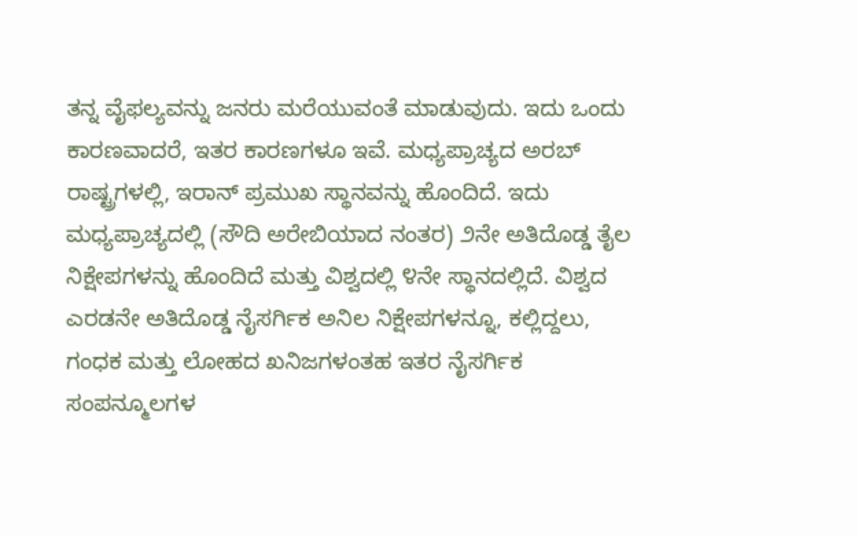ತನ್ನ ವೈಫಲ್ಯವನ್ನು ಜನರು ಮರೆಯುವಂತೆ ಮಾಡುವುದು. ಇದು ಒಂದು ಕಾರಣವಾದರೆ, ಇತರ ಕಾರಣಗಳೂ ಇವೆ. ಮಧ್ಯಪ್ರಾಚ್ಯದ ಅರಬ್ ರಾಷ್ಟ್ರಗಳಲ್ಲಿ, ಇರಾನ್ ಪ್ರಮುಖ ಸ್ಥಾನವನ್ನು ಹೊಂದಿದೆ. ಇದು ಮಧ್ಯಪ್ರಾಚ್ಯದಲ್ಲಿ (ಸೌದಿ ಅರೇಬಿಯಾದ ನಂತರ) ೨ನೇ ಅತಿದೊಡ್ಡ ತೈಲ ನಿಕ್ಷೇಪಗಳನ್ನು ಹೊಂದಿದೆ ಮತ್ತು ವಿಶ್ವದಲ್ಲಿ ೪ನೇ ಸ್ಥಾನದಲ್ಲಿದೆ. ವಿಶ್ವದ ಎರಡನೇ ಅತಿದೊಡ್ಡ ನೈಸರ್ಗಿಕ ಅನಿಲ ನಿಕ್ಷೇಪಗಳನ್ನೂ, ಕಲ್ಲಿದ್ದಲು, ಗಂಧಕ ಮತ್ತು ಲೋಹದ ಖನಿಜಗಳಂತಹ ಇತರ ನೈಸರ್ಗಿಕ ಸಂಪನ್ಮೂಲಗಳ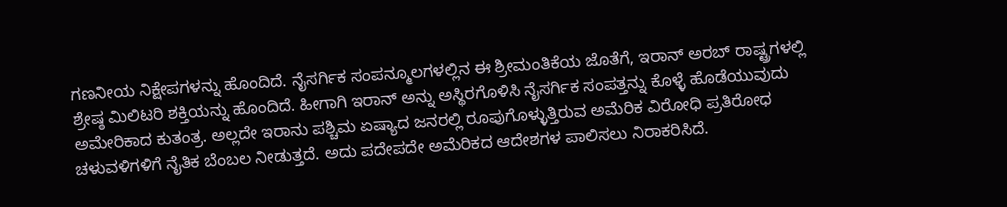ಗಣನೀಯ ನಿಕ್ಷೇಪಗಳನ್ನು ಹೊಂದಿದೆ. ನೈಸರ್ಗಿಕ ಸಂಪನ್ಮೂಲಗಳಲ್ಲಿನ ಈ ಶ್ರೀಮಂತಿಕೆಯ ಜೊತೆಗೆ, ಇರಾನ್ ಅರಬ್ ರಾಷ್ಟ್ರಗಳಲ್ಲಿ ಶ್ರೇಷ್ಠ ಮಿಲಿಟರಿ ಶಕ್ತಿಯನ್ನು ಹೊಂದಿದೆ. ಹೀಗಾಗಿ ಇರಾನ್ ಅನ್ನು ಅಸ್ಥಿರಗೊಳಿಸಿ ನೈಸರ್ಗಿಕ ಸಂಪತ್ತನ್ನು ಕೊಳ್ಳೆ ಹೊಡೆಯುವುದು ಅಮೇರಿಕಾದ ಕುತಂತ್ರ. ಅಲ್ಲದೇ ಇರಾನು ಪಶ್ಚಿಮ ಏಷ್ಯಾದ ಜನರಲ್ಲಿ ರೂಪುಗೊಳ್ಳುತ್ತಿರುವ ಅಮೆರಿಕ ವಿರೋಧಿ ಪ್ರತಿರೋಧ ಚಳುವಳಿಗಳಿಗೆ ನೈತಿಕ ಬೆಂಬಲ ನೀಡುತ್ತದೆ. ಅದು ಪದೇಪದೇ ಅಮೆರಿಕದ ಆದೇಶಗಳ ಪಾಲಿಸಲು ನಿರಾಕರಿಸಿದೆ.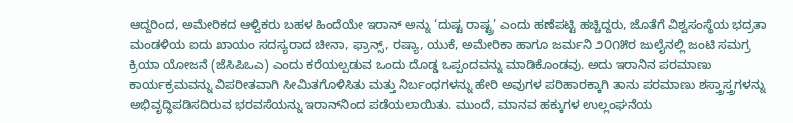ಆದ್ದರಿಂದ, ಅಮೇರಿಕದ ಆಳ್ವಿಕರು ಬಹಳ ಹಿಂದೆಯೇ ಇರಾನ್ ಅನ್ನು ‘ದುಷ್ಟ ರಾಷ್ಟ್ರ’ ಎಂದು ಹಣೆಪಟ್ಟಿ ಹಚ್ಚಿದ್ದರು, ಜೊತೆಗೆ ವಿಶ್ವಸಂಸ್ಥೆಯ ಭದ್ರತಾ ಮಂಡಳಿಯ ಐದು ಖಾಯಂ ಸದಸ್ಯರಾದ ಚೀನಾ, ಫ್ರಾನ್ಸ್, ರಷ್ಯಾ, ಯುಕೆ, ಅಮೇರಿಕಾ ಹಾಗೂ ಜರ್ಮನಿ ೨೦೧೫ರ ಜುಲೈನಲ್ಲಿ ಜಂಟಿ ಸಮಗ್ರ ಕ್ರಿಯಾ ಯೋಜನೆ (ಜೆಸಿಪಿಒಎ) ಎಂದು ಕರೆಯಲ್ಪಡುವ ಒಂದು ದೊಡ್ಡ ಒಪ್ಪಂದವನ್ನು ಮಾಡಿಕೊಂಡವು. ಅದು ಇರಾನಿನ ಪರಮಾಣು ಕಾರ್ಯಕ್ರಮವನ್ನು ವಿಪರೀತವಾಗಿ ಸೀಮಿತಗೊಳಿಸಿತು ಮತ್ತು ನಿರ್ಬಂಧಗಳನ್ನು ಹೇರಿ ಅವುಗಳ ಪರಿಹಾರಕ್ಕಾಗಿ ತಾನು ಪರಮಾಣು ಶಸ್ತ್ರಾಸ್ತ್ರಗಳನ್ನು ಅಭಿವೃದ್ಧಿಪಡಿಸದಿರುವ ಭರವಸೆಯನ್ನು ಇರಾನ್‌ನಿಂದ ಪಡೆಯಲಾಯಿತು. ಮುಂದೆ, ಮಾನವ ಹಕ್ಕುಗಳ ಉಲ್ಲಂಘನೆಯ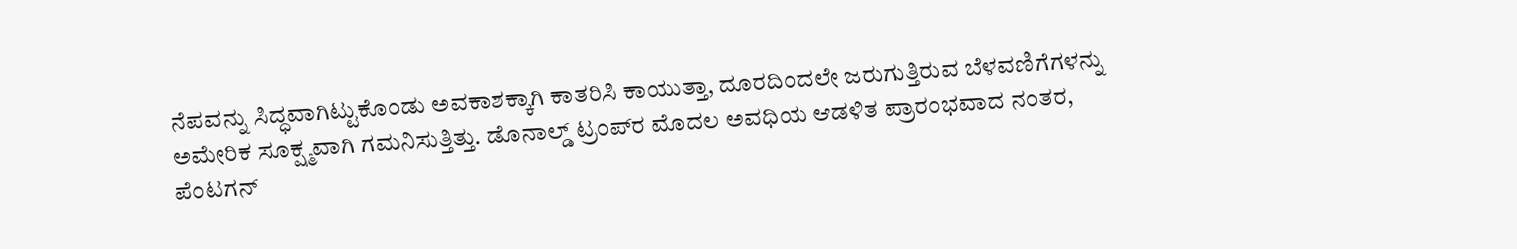ನೆಪವನ್ನು ಸಿದ್ಧವಾಗಿಟ್ಟುಕೊಂಡು ಅವಕಾಶಕ್ಕಾಗಿ ಕಾತರಿಸಿ ಕಾಯುತ್ತಾ, ದೂರದಿಂದಲೇ ಜರುಗುತ್ತಿರುವ ಬೆಳವಣಿಗೆಗಳನ್ನು ಅಮೇರಿಕ ಸೂಕ್ಷ್ಮವಾಗಿ ಗಮನಿಸುತ್ತಿತ್ತು. ಡೊನಾಲ್ಡ್ ಟ್ರಂಪ್‌ರ ಮೊದಲ ಅವಧಿಯ ಆಡಳಿತ ಪ್ರಾರಂಭವಾದ ನಂತರ, ಪೆಂಟಗನ್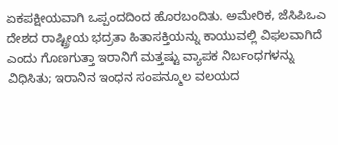ಏಕಪಕ್ಷೀಯವಾಗಿ ಒಪ್ಪಂದದಿಂದ ಹೊರಬಂದಿತು. ಅಮೇರಿಕ, ಜೆಸಿಪಿಒಎ ದೇಶದ ರಾಷ್ಟ್ರೀಯ ಭದ್ರತಾ ಹಿತಾಸಕ್ತಿಯನ್ನು ಕಾಯುವಲ್ಲಿ ವಿಫಲವಾಗಿದೆ ಎಂದು ಗೊಣಗುತ್ತಾ ಇರಾನಿಗೆ ಮತ್ತಷ್ಟು ವ್ಯಾಪಕ ನಿರ್ಬಂಧಗಳನ್ನು ವಿಧಿಸಿತು; ಇರಾನಿನ ಇಂಧನ ಸಂಪನ್ಮೂಲ ವಲಯದ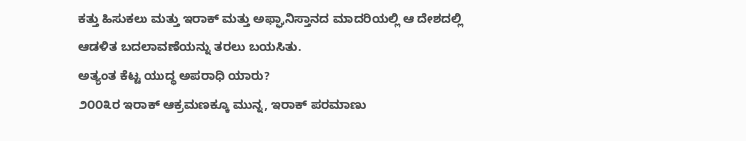ಕತ್ತು ಹಿಸುಕಲು ಮತ್ತು ಇರಾಕ್ ಮತ್ತು ಅಫ್ಘಾನಿಸ್ತಾನದ ಮಾದರಿಯಲ್ಲಿ ಆ ದೇಶದಲ್ಲಿ ಆಡಳಿತ ಬದಲಾವಣೆಯನ್ನು ತರಲು ಬಯಸಿತು.
ಅತ್ಯಂತ ಕೆಟ್ಟ ಯುದ್ಧ ಅಪರಾಧಿ ಯಾರು?
೨೦೦೩ರ ಇರಾಕ್ ಆಕ್ರಮಣಕ್ಕೂ ಮುನ್ನ, ಇರಾಕ್ ಪರಮಾಣು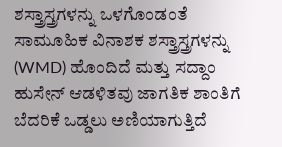ಶಸ್ತ್ರಾಸ್ತ್ರಗಳನ್ನು ಒಳಗೊಂಡಂತೆ ಸಾಮೂಹಿಕ ವಿನಾಶಕ ಶಸ್ತ್ರಾಸ್ತ್ರಗಳನ್ನು (WMD) ಹೊಂದಿದೆ ಮತ್ತು ಸದ್ದಾಂ ಹುಸೇನ್ ಆಡಳಿತವು ಜಾಗತಿಕ ಶಾಂತಿಗೆ ಬೆದರಿಕೆ ಒಡ್ಡಲು ಅಣಿಯಾಗುತ್ತಿದೆ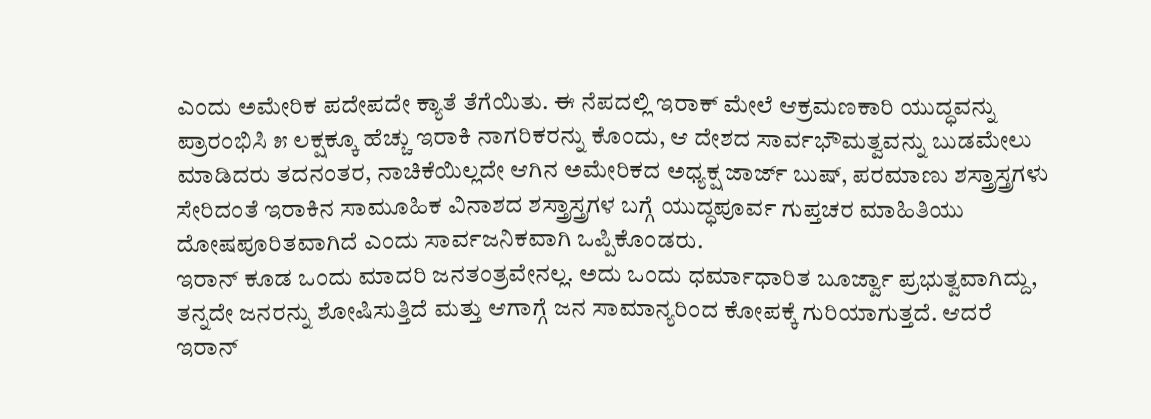ಎಂದು ಅಮೇರಿಕ ಪದೇಪದೇ ಕ್ಯಾತೆ ತೆಗೆಯಿತು. ಈ ನೆಪದಲ್ಲಿ ಇರಾಕ್ ಮೇಲೆ ಆಕ್ರಮಣಕಾರಿ ಯುದ್ಧವನ್ನು ಪ್ರಾರಂಭಿಸಿ ೫ ಲಕ್ಷಕ್ಕೂ ಹೆಚ್ಚು ಇರಾಕಿ ನಾಗರಿಕರನ್ನು ಕೊಂದು, ಆ ದೇಶದ ಸಾರ್ವಭೌಮತ್ವವನ್ನು ಬುಡಮೇಲು ಮಾಡಿದರು ತದನಂತರ, ನಾಚಿಕೆಯಿಲ್ಲದೇ ಆಗಿನ ಅಮೇರಿಕದ ಅಧ್ಯಕ್ಷ ಜಾರ್ಜ್ ಬುಷ್, ಪರಮಾಣು ಶಸ್ತ್ರಾಸ್ತ್ರಗಳು ಸೇರಿದಂತೆ ಇರಾಕಿನ ಸಾಮೂಹಿಕ ವಿನಾಶದ ಶಸ್ತ್ರಾಸ್ತ್ರಗಳ ಬಗ್ಗೆ ಯುದ್ಧಪೂರ್ವ ಗುಪ್ತಚರ ಮಾಹಿತಿಯು ದೋಷಪೂರಿತವಾಗಿದೆ ಎಂದು ಸಾರ್ವಜನಿಕವಾಗಿ ಒಪ್ಪಿಕೊಂಡರು.
ಇರಾನ್ ಕೂಡ ಒಂದು ಮಾದರಿ ಜನತಂತ್ರವೇನಲ್ಲ. ಅದು ಒಂದು ಧರ್ಮಾಧಾರಿತ ಬೂರ್ಜ್ವಾ ಪ್ರಭುತ್ವವಾಗಿದ್ದು, ತನ್ನದೇ ಜನರನ್ನು ಶೋಷಿಸುತ್ತಿದೆ ಮತ್ತು ಆಗಾಗ್ಗೆ ಜನ ಸಾಮಾನ್ಯರಿಂದ ಕೋಪಕ್ಕೆ ಗುರಿಯಾಗುತ್ತದೆ. ಆದರೆ ಇರಾನ್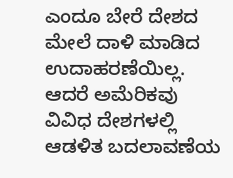ಎಂದೂ ಬೇರೆ ದೇಶದ ಮೇಲೆ ದಾಳಿ ಮಾಡಿದ ಉದಾಹರಣೆಯಿಲ್ಲ. ಆದರೆ ಅಮೆರಿಕವು ವಿವಿಧ ದೇಶಗಳಲ್ಲಿ ಆಡಳಿತ ಬದಲಾವಣೆಯ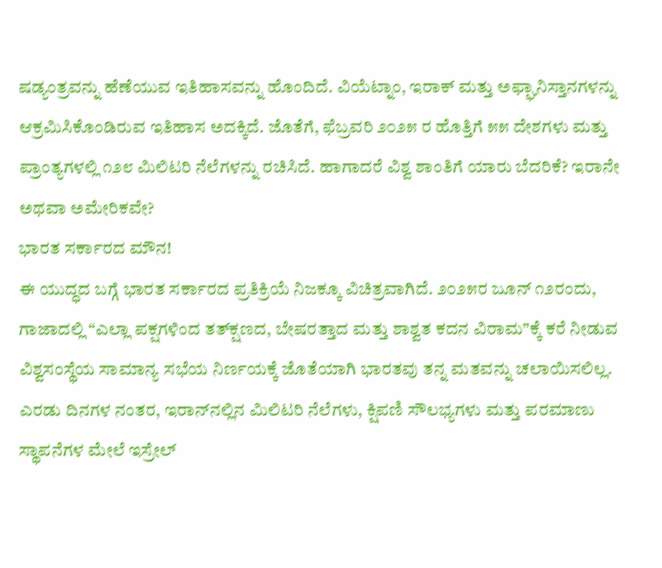ಷಡ್ಯಂತ್ರವನ್ನು ಹೆಣೆಯುವ ಇತಿಹಾಸವನ್ನು ಹೊಂದಿದೆ. ವಿಯೆಟ್ನಾಂ, ಇರಾಕ್ ಮತ್ತು ಅಫ್ಘಾನಿಸ್ತಾನಗಳನ್ನು ಆಕ್ರಮಿಸಿಕೊಂಡಿರುವ ಇತಿಹಾಸ ಅದಕ್ಕಿದೆ. ಜೊತೆಗೆ, ಫೆಬ್ರವರಿ ೨೦೨೫ ರ ಹೊತ್ತಿಗೆ ೫೫ ದೇಶಗಳು ಮತ್ತು ಪ್ರಾಂತ್ಯಗಳಲ್ಲಿ ೧೨೮ ಮಿಲಿಟರಿ ನೆಲೆಗಳನ್ನು ರಚಿಸಿದೆ. ಹಾಗಾದರೆ ವಿಶ್ವ ಶಾಂತಿಗೆ ಯಾರು ಬೆದರಿಕೆ? ಇರಾನೇ ಅಥವಾ ಅಮೇರಿಕವೇ?
ಭಾರತ ಸರ್ಕಾರದ ಮೌನ!
ಈ ಯುದ್ಧದ ಬಗ್ಗೆ ಭಾರತ ಸರ್ಕಾರದ ಪ್ರತಿಕ್ರಿಯೆ ನಿಜಕ್ಕೂ ವಿಚಿತ್ರವಾಗಿದೆ. ೨೦೨೫ರ ಜೂನ್ ೧೨ರಂದು, ಗಾಜಾದಲ್ಲಿ “ಎಲ್ಲಾ ಪಕ್ಷಗಳಿಂದ ತತ್‌ಕ್ಷಣದ, ಬೇಷರತ್ತಾದ ಮತ್ತು ಶಾಶ್ವತ ಕದನ ವಿರಾಮ”ಕ್ಕೆ ಕರೆ ನೀಡುವ ವಿಶ್ವಸಂಸ್ಥೆಯ ಸಾಮಾನ್ಯ ಸಭೆಯ ನಿರ್ಣಯಕ್ಕೆ ಜೊತೆಯಾಗಿ ಭಾರತವು ತನ್ನ ಮತವನ್ನು ಚಲಾಯಿಸಲಿಲ್ಲ. ಎರಡು ದಿನಗಳ ನಂತರ, ಇರಾನ್‌ನಲ್ಲಿನ ಮಿಲಿಟರಿ ನೆಲೆಗಳು, ಕ್ಷಿಪಣಿ ಸೌಲಭ್ಯಗಳು ಮತ್ತು ಪರಮಾಣು ಸ್ಥಾಪನೆಗಳ ಮೇಲೆ ಇಸ್ರೇಲ್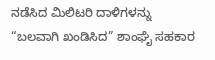ನಡೆಸಿದ ಮಿಲಿಟರಿ ದಾಳಿಗಳನ್ನು “ಬಲವಾಗಿ ಖಂಡಿಸಿದ” ಶಾಂಘೈ ಸಹಕಾರ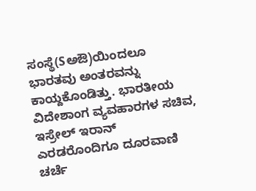ಸಂಸ್ಥೆ(Sಅಔ)ಯಿಂದಲೂ ಭಾರತವು ಅಂತರವನ್ನು ಕಾಯ್ದಕೊಂಡಿತ್ತು. ಭಾರತೀಯ ವಿದೇಶಾಂಗ ವ್ಯವಹಾರಗಳ ಸಚಿವ, ಇಸ್ರೇಲ್ ಇರಾನ್ ಎರಡರೊಂದಿಗೂ ದೂರವಾಣಿ ಚರ್ಚೆ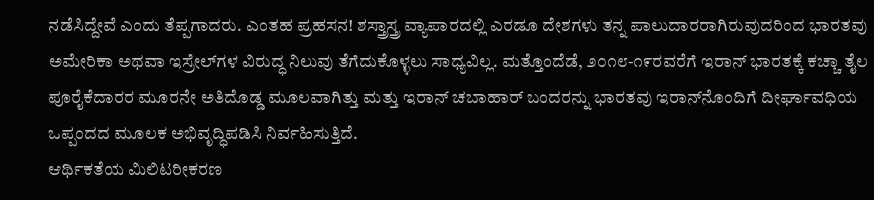ನಡೆಸಿದ್ದೇವೆ ಎಂದು ತೆಪ್ಪಗಾದರು. ಎಂತಹ ಪ್ರಹಸನ! ಶಸ್ತ್ರಾಸ್ತ್ರ ವ್ಯಾಪಾರದಲ್ಲಿ ಎರಡೂ ದೇಶಗಳು ತನ್ನ ಪಾಲುದಾರರಾಗಿರುವುದರಿಂದ ಭಾರತವು ಅಮೇರಿಕಾ ಅಥವಾ ಇಸ್ರೇಲ್‌ಗಳ ವಿರುದ್ಧ ನಿಲುವು ತೆಗೆದುಕೊಳ್ಳಲು ಸಾಧ್ಯವಿಲ್ಲ. ಮತ್ತೊಂದೆಡೆ, ೨೦೧೮-೧೯ರವರೆಗೆ ಇರಾನ್ ಭಾರತಕ್ಕೆ ಕಚ್ಚಾ ತೈಲ ಪೂರೈಕೆದಾರರ ಮೂರನೇ ಅತಿದೊಡ್ಡ ಮೂಲವಾಗಿತ್ತು ಮತ್ತು ಇರಾನ್ ಚಬಾಹಾರ್ ಬಂದರನ್ನು ಭಾರತವು ಇರಾನ್‌ನೊಂದಿಗೆ ದೀರ್ಘಾವಧಿಯ ಒಪ್ಪಂದದ ಮೂಲಕ ಅಭಿವೃದ್ಧಿಪಡಿಸಿ ನಿರ್ವಹಿಸುತ್ತಿದೆ.
ಆರ್ಥಿಕತೆಯ ಮಿಲಿಟರೀಕರಣ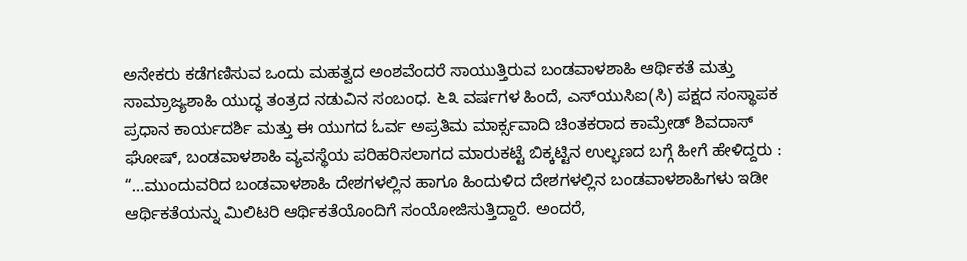ಅನೇಕರು ಕಡೆಗಣಿಸುವ ಒಂದು ಮಹತ್ವದ ಅಂಶವೆಂದರೆ ಸಾಯುತ್ತಿರುವ ಬಂಡವಾಳಶಾಹಿ ಆರ್ಥಿಕತೆ ಮತ್ತು ಸಾಮ್ರಾಜ್ಯಶಾಹಿ ಯುದ್ಧ ತಂತ್ರದ ನಡುವಿನ ಸಂಬಂಧ. ೬೩ ವರ್ಷಗಳ ಹಿಂದೆ, ಎಸ್‌ಯುಸಿಐ(ಸಿ) ಪಕ್ಷದ ಸಂಸ್ಥಾಪಕ ಪ್ರಧಾನ ಕಾರ್ಯದರ್ಶಿ ಮತ್ತು ಈ ಯುಗದ ಓರ್ವ ಅಪ್ರತಿಮ ಮಾರ್ಕ್ಸವಾದಿ ಚಿಂತಕರಾದ ಕಾಮ್ರೇಡ್ ಶಿವದಾಸ್ ಘೋಷ್, ಬಂಡವಾಳಶಾಹಿ ವ್ಯವಸ್ಥೆಯ ಪರಿಹರಿಸಲಾಗದ ಮಾರುಕಟ್ಟೆ ಬಿಕ್ಕಟ್ಟಿನ ಉಲ್ಭಣದ ಬಗ್ಗೆ ಹೀಗೆ ಹೇಳಿದ್ದರು : “…ಮುಂದುವರಿದ ಬಂಡವಾಳಶಾಹಿ ದೇಶಗಳಲ್ಲಿನ ಹಾಗೂ ಹಿಂದುಳಿದ ದೇಶಗಳಲ್ಲಿನ ಬಂಡವಾಳಶಾಹಿಗಳು ಇಡೀ ಆರ್ಥಿಕತೆಯನ್ನು ಮಿಲಿಟರಿ ಆರ್ಥಿಕತೆಯೊಂದಿಗೆ ಸಂಯೋಜಿಸುತ್ತಿದ್ದಾರೆ. ಅಂದರೆ,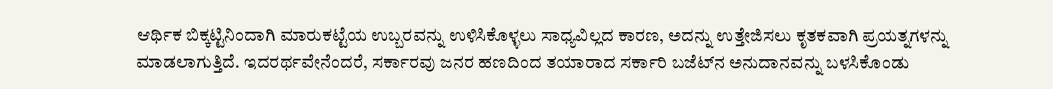ಆರ್ಥಿಕ ಬಿಕ್ಕಟ್ಟಿನಿಂದಾಗಿ ಮಾರುಕಟ್ಟೆಯ ಉಬ್ಬರವನ್ನು ಉಳಿಸಿಕೊಳ್ಳಲು ಸಾಧ್ಯವಿಲ್ಲದ ಕಾರಣ, ಅದನ್ನು ಉತ್ತೇಜಿಸಲು ಕೃತಕವಾಗಿ ಪ್ರಯತ್ನಗಳನ್ನು ಮಾಡಲಾಗುತ್ತಿದೆ. ಇದರರ್ಥವೇನೆಂದರೆ, ಸರ್ಕಾರವು ಜನರ ಹಣದಿಂದ ತಯಾರಾದ ಸರ್ಕಾರಿ ಬಜೆಟ್‌ನ ಅನುದಾನವನ್ನು ಬಳಸಿಕೊಂಡು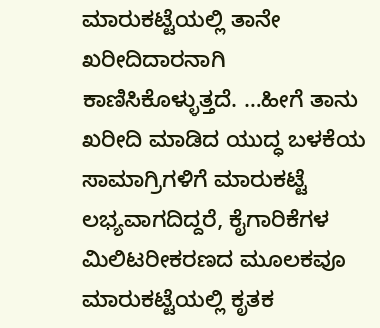ಮಾರುಕಟ್ಟೆಯಲ್ಲಿ ತಾನೇ ಖರೀದಿದಾರನಾಗಿ ಕಾಣಿಸಿಕೊಳ್ಳುತ್ತದೆ. …ಹೀಗೆ ತಾನು ಖರೀದಿ ಮಾಡಿದ ಯುದ್ಧ ಬಳಕೆಯ ಸಾಮಾಗ್ರಿಗಳಿಗೆ ಮಾರುಕಟ್ಟೆ ಲಭ್ಯವಾಗದಿದ್ದರೆ, ಕೈಗಾರಿಕೆಗಳ ಮಿಲಿಟರೀಕರಣದ ಮೂಲಕವೂ ಮಾರುಕಟ್ಟೆಯಲ್ಲಿ ಕೃತಕ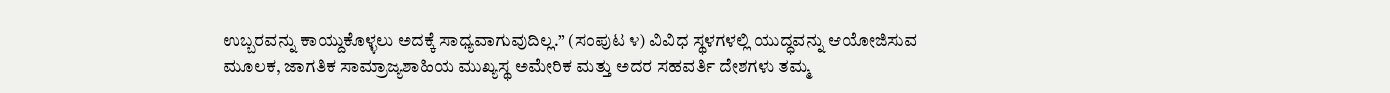ಉಬ್ಬರವನ್ನು ಕಾಯ್ದುಕೊಳ್ಳಲು ಅದಕ್ಕೆ ಸಾಧ್ಯವಾಗುವುದಿಲ್ಲ.” (ಸಂಪುಟ ೪) ವಿವಿಧ ಸ್ಥಳಗಳಲ್ಲಿ ಯುದ್ಧವನ್ನು ಆಯೋಜಿಸುವ ಮೂಲಕ, ಜಾಗತಿಕ ಸಾಮ್ರಾಜ್ಯಶಾಹಿಯ ಮುಖ್ಯಸ್ಥ ಅಮೇರಿಕ ಮತ್ತು ಅದರ ಸಹವರ್ತಿ ದೇಶಗಳು ತಮ್ಮ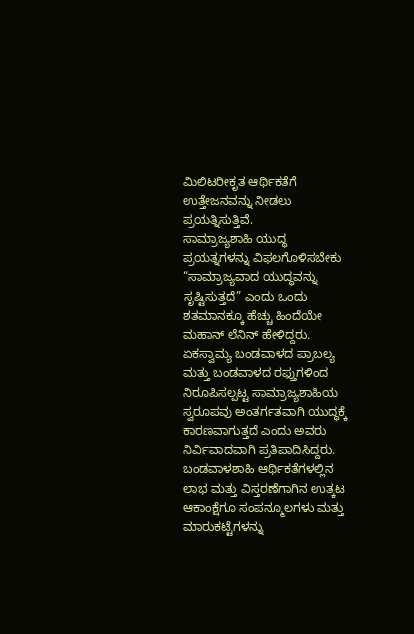ಮಿಲಿಟರೀಕೃತ ಆರ್ಥಿಕತೆಗೆ ಉತ್ತೇಜನವನ್ನು ನೀಡಲು ಪ್ರಯತ್ನಿಸುತ್ತಿವೆ.
ಸಾಮ್ರಾಜ್ಯಶಾಹಿ ಯುದ್ಧ ಪ್ರಯತ್ನಗಳನ್ನು ವಿಫಲಗೊಳಿಸಬೇಕು
“ಸಾಮ್ರಾಜ್ಯವಾದ ಯುದ್ಧವನ್ನು ಸೃಷ್ಟಿಸುತ್ತದೆ” ಎಂದು ಒಂದು ಶತಮಾನಕ್ಕೂ ಹೆಚ್ಚು ಹಿಂದೆಯೇ ಮಹಾನ್ ಲೆನಿನ್ ಹೇಳಿದ್ದರು. ಏಕಸ್ವಾಮ್ಯ ಬಂಡವಾಳದ ಪ್ರಾಬಲ್ಯ ಮತ್ತು ಬಂಡವಾಳದ ರಫ್ತುಗಳಿಂದ ನಿರೂಪಿಸಲ್ಪಟ್ಟ ಸಾಮ್ರಾಜ್ಯಶಾಹಿಯ ಸ್ವರೂಪವು ಅಂತರ್ಗತವಾಗಿ ಯುದ್ಧಕ್ಕೆ ಕಾರಣವಾಗುತ್ತದೆ ಎಂದು ಅವರು ನಿರ್ವಿವಾದವಾಗಿ ಪ್ರತಿಪಾದಿಸಿದ್ದರು. ಬಂಡವಾಳಶಾಹಿ ಆರ್ಥಿಕತೆಗಳಲ್ಲಿನ ಲಾಭ ಮತ್ತು ವಿಸ್ತರಣೆಗಾಗಿನ ಉತ್ಕಟ ಆಕಾಂಕ್ಷೆಗೂ ಸಂಪನ್ಮೂಲಗಳು ಮತ್ತು ಮಾರುಕಟ್ಟೆಗಳನ್ನು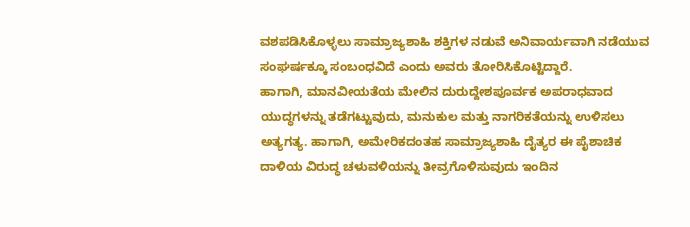ವಶಪಡಿಸಿಕೊಳ್ಳಲು ಸಾಮ್ರಾಜ್ಯಶಾಹಿ ಶಕ್ತಿಗಳ ನಡುವೆ ಅನಿವಾರ್ಯವಾಗಿ ನಡೆಯುವ ಸಂಘರ್ಷಕ್ಕೂ ಸಂಬಂಧವಿದೆ ಎಂದು ಅವರು ತೋರಿಸಿಕೊಟ್ಟಿದ್ದಾರೆ.
ಹಾಗಾಗಿ, ಮಾನವೀಯತೆಯ ಮೇಲಿನ ದುರುದ್ದೇಶಪೂರ್ವಕ ಅಪರಾಧವಾದ ಯುದ್ಧಗಳನ್ನು ತಡೆಗಟ್ಟುವುದು, ಮನುಕುಲ ಮತ್ತು ನಾಗರಿಕತೆಯನ್ನು ಉಳಿಸಲು ಅತ್ಯಗತ್ಯ. ಹಾಗಾಗಿ, ಅಮೇರಿಕದಂತಹ ಸಾಮ್ರಾಜ್ಯಶಾಹಿ ದೈತ್ಯರ ಈ ಪೈಶಾಚಿಕ ದಾಳಿಯ ವಿರುದ್ಧ ಚಳುವಳಿಯನ್ನು ತೀವ್ರಗೊಳಿಸುವುದು ಇಂದಿನ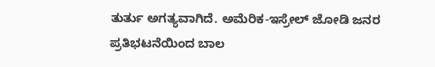ತುರ್ತು ಅಗತ್ಯವಾಗಿದೆ. ಅಮೆರಿಕ-ಇಸ್ರೇಲ್ ಜೋಡಿ ಜನರ ಪ್ರತಿಭಟನೆಯಿಂದ ಬಾಲ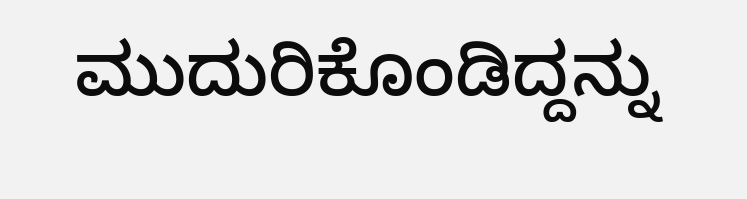ಮುದುರಿಕೊಂಡಿದ್ದನ್ನು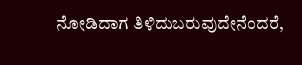ನೋಡಿದಾಗ ತಿಳಿದುಬರುವುದೇನೆಂದರೆ,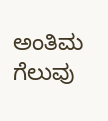ಅಂತಿಮ ಗೆಲುವು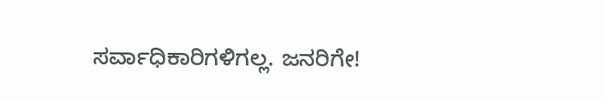ಸರ್ವಾಧಿಕಾರಿಗಳಿಗಲ್ಲ. ಜನರಿಗೇ!